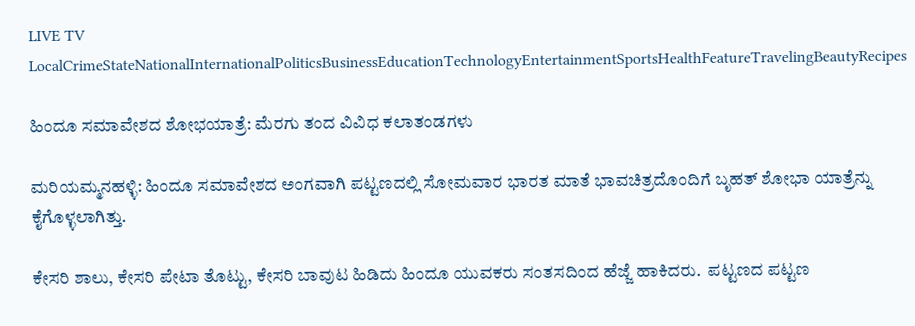LIVE TV LocalCrimeStateNationalInternationalPoliticsBusinessEducationTechnologyEntertainmentSportsHealthFeatureTravelingBeautyRecipes

ಹಿಂದೂ ಸಮಾವೇಶದ ಶೋಭಯಾತ್ರೆ: ಮೆರಗು ತಂದ ವಿವಿಧ ಕಲಾತಂಡಗಳು

ಮರಿಯಮ್ಮನಹಳ್ಳಿ: ಹಿಂದೂ ಸಮಾವೇಶದ ಅಂಗವಾಗಿ ಪಟ್ಟಣದಲ್ಲಿ ಸೋಮವಾರ ಭಾರತ ಮಾತೆ ಭಾವಚಿತ್ರದೊಂದಿಗೆ ಬೃಹತ್‌ ಶೋಭಾ ಯಾತ್ರೆನ್ನು ಕೈಗೊಳ್ಳಲಾಗಿತ್ತು.

ಕೇಸರಿ ಶಾಲು, ಕೇಸರಿ ಪೇಟಾ ತೊಟ್ಟು, ಕೇಸರಿ ಬಾವುಟ ಹಿಡಿದು ಹಿಂದೂ ಯುವಕರು ಸಂತಸದಿಂದ ಹೆಜ್ಜೆ ಹಾಕಿದರು.  ಪಟ್ಟಣದ ಪಟ್ಟಣ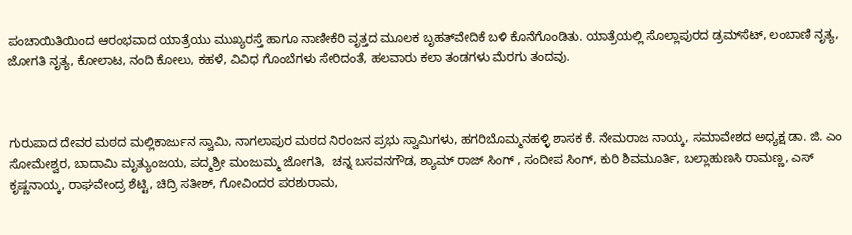ಪಂಚಾಯಿತಿಯಿಂದ ಆರಂಭವಾದ ಯಾತ್ರೆಯು ಮುಖ್ಯರಸ್ತೆ ಹಾಗೂ ನಾಣೀಕೆರಿ ವೃತ್ತದ ಮೂಲಕ ಬೃಹತ್‌ವೇದಿಕೆ ಬಳಿ ಕೊನೆಗೊಂಡಿತು. ಯಾತ್ರೆಯಲ್ಲಿ ಸೊಲ್ಲಾಪುರದ ಡ್ರಮ್‌ಸೆಟ್‌, ಲಂಬಾಣಿ ನೃತ್ಯ, ಜೋಗತಿ ನೃತ್ಯ, ಕೋಲಾಟ, ನಂದಿ ಕೋಲು, ಕಹಳೆ, ವಿವಿಧ ಗೊಂಬೆಗಳು ಸೇರಿದಂತೆ, ಹಲವಾರು ಕಲಾ ತಂಡಗಳು ಮೆರಗು ತಂದವು.



ಗುರುಪಾದ ದೇವರ ಮಠದ ಮಲ್ಲಿಕಾರ್ಜುನ ಸ್ವಾಮಿ, ನಾಗಲಾಪುರ ಮಠದ ನಿರಂಜನ ಪ್ರಭು ಸ್ವಾಮಿಗಳು, ಹಗರಿಬೊಮ್ಮನಹಳ್ಳಿ ಶಾಸಕ ಕೆ. ನೇಮರಾಜ ನಾಯ್ಕ, ಸಮಾವೇಶದ ಅಧ್ಯಕ್ಷ ಡಾ. ಜಿ. ಎಂ ಸೋಮೇಶ್ವರ, ಬಾದಾಮಿ ಮೃತ್ಯುಂಜಯ, ಪದ್ಮಶ್ರೀ ಮಂಜುಮ್ಮ ಜೋಗತಿ,  ಚನ್ನ ಬಸವನಗೌಡ, ಶ್ಯಾಮ್‌ ರಾಜ್‌ ಸಿಂಗ್‌ , ಸಂದೀಪ ಸಿಂಗ್‌, ಕುರಿ ಶಿವಮೂರ್ತಿ, ಬಲ್ಲಾಹುಣಸಿ ರಾಮಣ್ಣ, ಎಸ್‌ ಕೃಷ್ಣನಾಯ್ಕ, ರಾಘವೇಂದ್ರ ಶೆಟ್ಟಿ, ಚಿದ್ರಿ ಸತೀಶ್‌, ಗೋವಿಂದರ ಪರಶುರಾಮ,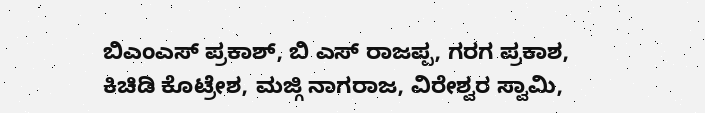ಬಿಎಂಎಸ್‌ ಪ್ರಕಾಶ್‌, ಬಿ ಎಸ್‌ ರಾಜಪ್ಪ, ಗರಗ ಪ್ರಕಾಶ, ಕಿಚಿಡಿ ಕೊಟ್ರೇಶ, ಮಜ್ಗಿ ನಾಗರಾಜ, ವಿರೇಶ್ವರ ಸ್ವಾಮಿ,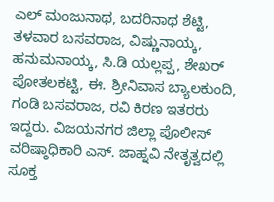ಎಲ್‌ ಮಂಜುನಾಥ, ಬದರಿನಾಥ ಶೆಟ್ಟಿ, ತಳವಾರ ಬಸವರಾಜ, ವಿಷ್ಣುನಾಯ್ಕ, ಹನುಮನಾಯ್ಕ, ಸಿ.ಡಿ ಯಲ್ಲಪ್ಪ, ಶೇಖರ್‌ ಪೋತಲಕಟ್ಟಿ, ಈ. ಶ್ರೀನಿವಾಸ ಬ್ಯಾಲಕುಂದಿ, ಗಂಡಿ ಬಸವರಾಜ, ರವಿ ಕಿರಣ ಇತರರು ಇದ್ದರು. ವಿಜಯನಗರ ಜಿಲ್ಲಾ ಪೊಲೀಸ್‌ ವರಿಷ್ಠಾಧಿಕಾರಿ ಎಸ್. ಜಾಹ್ನವಿ ನೇತೃತ್ವದಲ್ಲಿ ಸೂಕ್ತ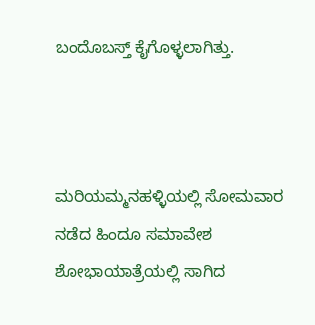ಬಂದೊಬಸ್ತ್‌ ಕೈಗೊಳ್ಳಲಾಗಿತ್ತು.



ಮರಿಯಮ್ಮನಹಳ್ಳಿಯಲ್ಲಿ ಸೋಮವಾರ ನಡೆದ ಹಿಂದೂ ಸಮಾವೇಶ ಶೋಭಾಯಾತ್ರೆಯಲ್ಲಿ ಸಾಗಿದ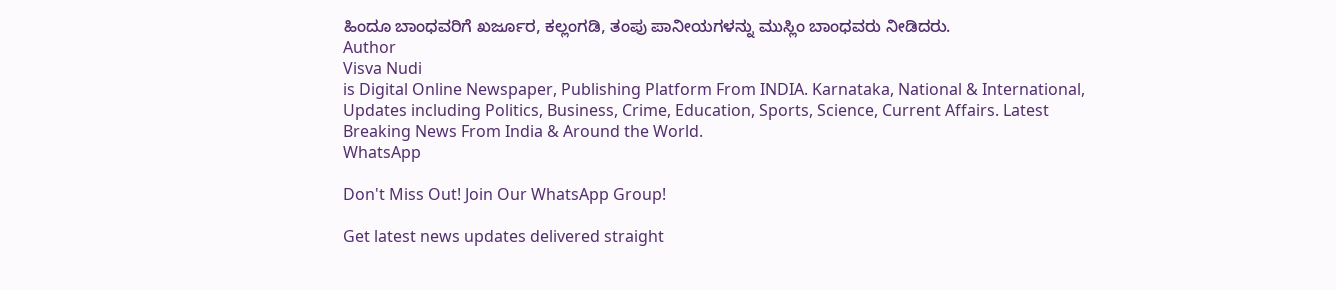ಹಿಂದೂ ಬಾಂಧವರಿಗೆ ಖರ್ಜೂರ, ಕಲ್ಲಂಗಡಿ, ತಂಪು ಪಾನೀಯಗಳನ್ನು ಮುಸ್ಲಿಂ ಬಾಂಧವರು ನೀಡಿದರು.
Author
Visva Nudi
is Digital Online Newspaper, Publishing Platform From INDIA. Karnataka, National & International, Updates including Politics, Business, Crime, Education, Sports, Science, Current Affairs. Latest Breaking News From India & Around the World.
WhatsApp

Don't Miss Out! Join Our WhatsApp Group!

Get latest news updates delivered straight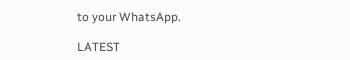to your WhatsApp.

LATEST